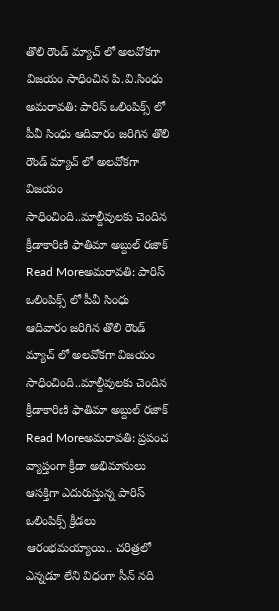తొలి రౌండ్ మ్యాచ్ లో అలవోకగా విజయం సాధించిన పి.వి.సింధు
అమరావతి: పారిస్ ఒలింపిక్స్ లో పీవీ సింధు ఆదివారం జరిగిన తొలి రౌండ్ మ్యాచ్ లో అలవోకగా విజయం సాధించింది..మాల్దీవులకు చెందిన క్రీడాకారిణి ఫాతిమా అబ్దుల్ రజాక్
Read Moreఅమరావతి: పారిస్ ఒలింపిక్స్ లో పీవీ సింధు ఆదివారం జరిగిన తొలి రౌండ్ మ్యాచ్ లో అలవోకగా విజయం సాధించింది..మాల్దీవులకు చెందిన క్రీడాకారిణి ఫాతిమా అబ్దుల్ రజాక్
Read Moreఅమరావతి: ప్రపంచ వ్యాప్తంగా క్రీడా అభిమానులు ఆసక్తిగా ఎదురుస్తున్న పారిస్ ఒలింపిక్స్ క్రీడలు ఆరంభమయ్యాయి.. చరిత్రలో ఎన్నడూ లేని విధంగా సీన్ నది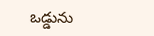ఒడ్డును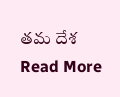తమ దేశ
Read More